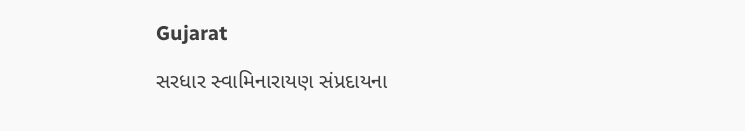Gujarat

સરધાર સ્વામિનારાયણ સંપ્રદાયના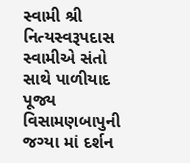સ્વામી શ્રી નિત્યસ્વરૂપદાસ સ્વામીએ સંતો સાથે પાળીયાદ પૂજ્ય વિસામણબાપુની જગ્યા માં દર્શન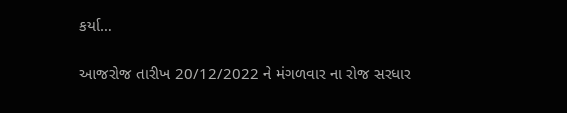કર્યા…

આજરોજ તારીખ 20/12/2022 ને મંગળવાર ના રોજ સરધાર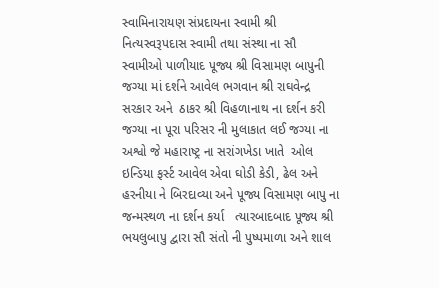સ્વામિનારાયણ સંપ્રદાયના સ્વામી શ્રી નિત્યસ્વરૂપદાસ સ્વામી તથા સંસ્થા ના સૌ સ્વામીઓ પાળીયાદ પૂજ્ય શ્રી વિસામણ બાપુની જગ્યા માં દર્શને આવેલ ભગવાન શ્રી રાઘવેન્દ્ર સરકાર અને  ઠાકર શ્રી વિહળાનાથ ના દર્શન કરી જગ્યા ના પૂરા પરિસર ની મુલાકાત લઈ જગ્યા ના અશ્વો જે મહારાષ્ટ્ર ના સરાંગખેડા ખાતે  ઓલ ઇન્ડિયા ફર્સ્ટ આવેલ એવા ઘોડી કેડી, ઢેલ અને હરનીયા ને બિરદાવ્યા અને પૂજ્ય વિસામણ બાપુ ના જન્મસ્થળ ના દર્શન કર્યા   ત્યારબાદબાદ પૂજ્ય શ્રી ભયલુબાપુ દ્વારા સૌ સંતો ની પુષ્પમાળા અને શાલ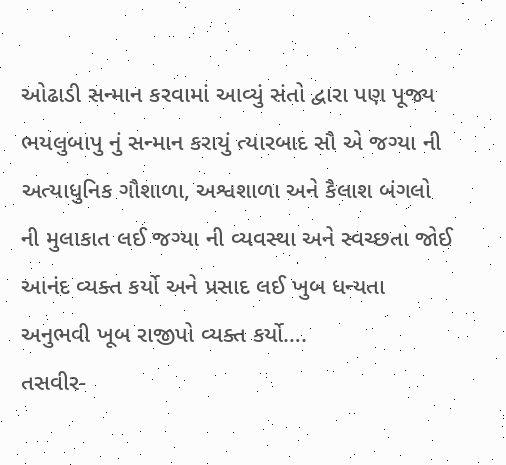ઓઢાડી સન્માન કરવામાં આવ્યું સંતો દ્વારા પણ પૂજ્ય ભયલુબાપુ નું સન્માન કરાયું ત્યારબાદ સૌ એ જગ્યા ની અત્યાધુનિક ગૌશાળા, અશ્વશાળા અને કૈલાશ બંગલો ની મુલાકાત લઈ જગ્યા ની વ્યવસ્થા અને સ્વચ્છતા જોઈ આનંદ વ્યક્ત કર્યો અને પ્રસાદ લઈ ખુબ ધન્યતા અનુભવી ખૂબ રાજીપો વ્યક્ત કર્યો….
તસવીર-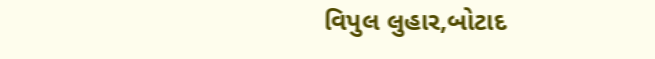વિપુલ લુહાર,બોટાદ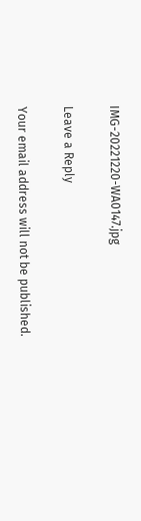IMG-20221220-WA0147.jpg

Leave a Reply

Your email address will not be published.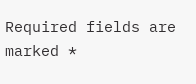Required fields are marked *